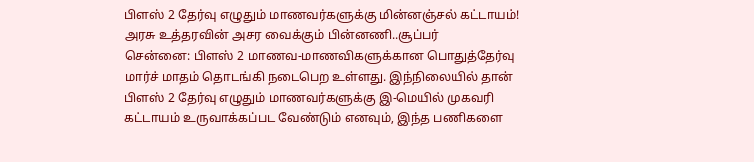பிளஸ் 2 தேர்வு எழுதும் மாணவர்களுக்கு மின்னஞ்சல் கட்டாயம்! அரசு உத்தரவின் அசர வைக்கும் பின்னணி..சூப்பர்
சென்னை: பிளஸ் 2 மாணவ-மாணவிகளுக்கான பொதுத்தேர்வு மார்ச் மாதம் தொடங்கி நடைபெற உள்ளது. இந்நிலையில் தான் பிளஸ் 2 தேர்வு எழுதும் மாணவர்களுக்கு இ-மெயில் முகவரி கட்டாயம் உருவாக்கப்பட வேண்டும் எனவும், இந்த பணிகளை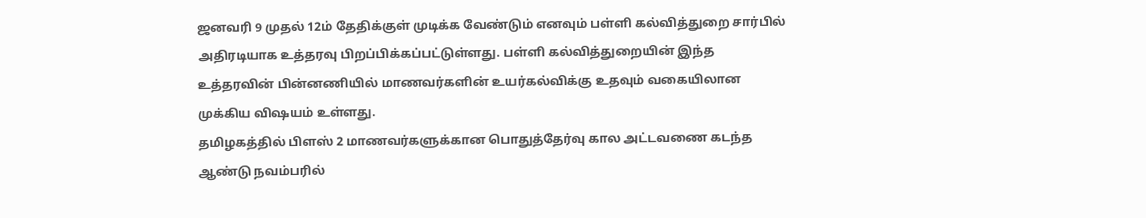ஜனவரி 9 முதல் 12ம் தேதிக்குள் முடிக்க வேண்டும் எனவும் பள்ளி கல்வித்துறை சார்பில் அதிரடியாக உத்தரவு பிறப்பிக்கப்பட்டுள்ளது. பள்ளி கல்வித்துறையின் இந்த உத்தரவின் பின்னணியில் மாணவர்களின் உயர்கல்விக்கு உதவும் வகையிலான முக்கிய விஷயம் உள்ளது.
தமிழகத்தில் பிளஸ் 2 மாணவர்களுக்கான பொதுத்தேர்வு கால அட்டவணை கடந்த ஆண்டு நவம்பரில்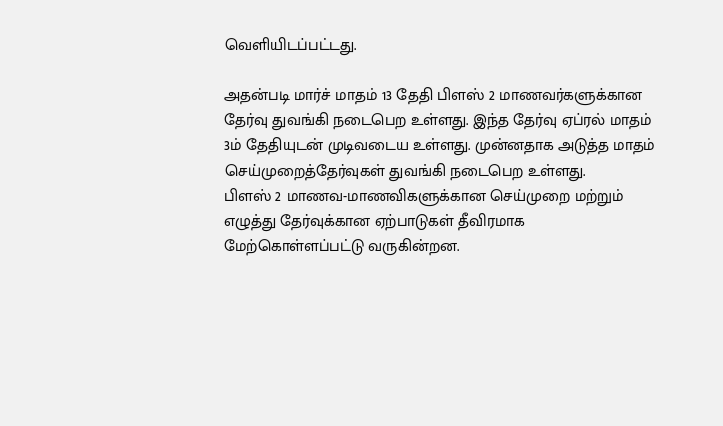வெளியிடப்பட்டது.

அதன்படி மார்ச் மாதம் 13 தேதி பிளஸ் 2 மாணவர்களுக்கான தேர்வு துவங்கி நடைபெற உள்ளது. இந்த தேர்வு ஏப்ரல் மாதம் 3ம் தேதியுடன் முடிவடைய உள்ளது. முன்னதாக அடுத்த மாதம் செய்முறைத்தேர்வுகள் துவங்கி நடைபெற உள்ளது.
பிளஸ் 2 மாணவ-மாணவிகளுக்கான செய்முறை மற்றும் எழுத்து தேர்வுக்கான ஏற்பாடுகள் தீவிரமாக மேற்கொள்ளப்பட்டு வருகின்றன.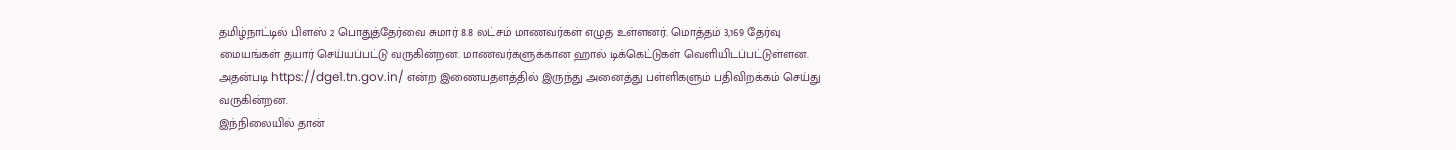தமிழ்நாட்டில் பிளஸ் 2 பொதுத்தேர்வை சுமார் 8.8 லட்சம் மாணவர்கள் எழுத உள்ளனர். மொத்தம் 3,169 தேர்வு மையங்கள் தயார் செய்யப்பட்டு வருகின்றன. மாணவர்களுக்கான ஹால் டிக்கெட்டுகள் வெளியிடப்பட்டுள்ளன. அதன்படி https://dge1.tn.gov.in/ என்ற இணையதளத்தில் இருந்து அனைத்து பள்ளிகளும் பதிவிறக்கம் செய்து வருகின்றன.
இந்நிலையில் தான்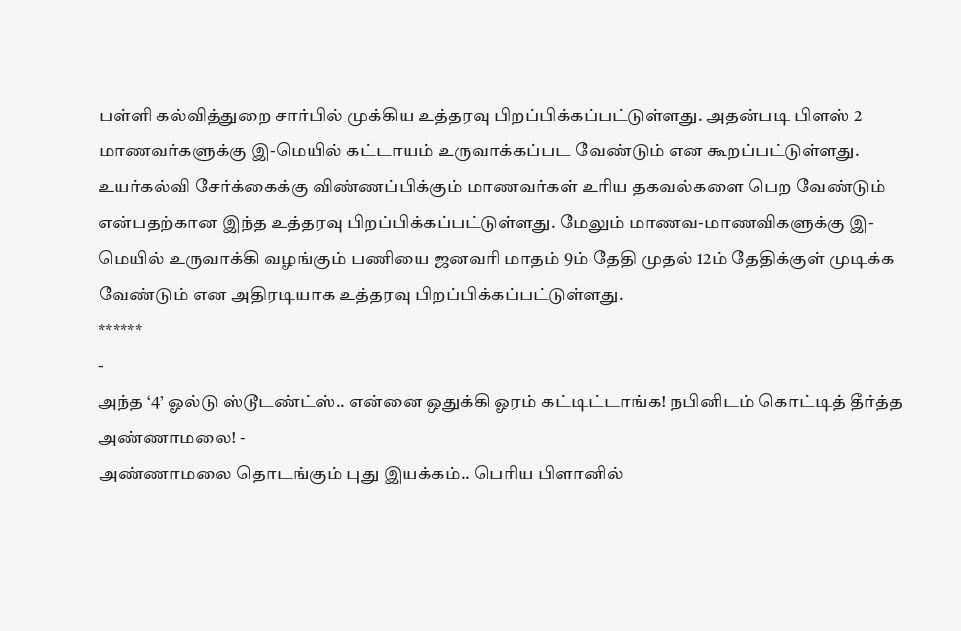பள்ளி கல்வித்துறை சார்பில் முக்கிய உத்தரவு பிறப்பிக்கப்பட்டுள்ளது. அதன்படி பிளஸ் 2 மாணவர்களுக்கு இ-மெயில் கட்டாயம் உருவாக்கப்பட வேண்டும் என கூறப்பட்டுள்ளது. உயர்கல்வி சேர்க்கைக்கு விண்ணப்பிக்கும் மாணவர்கள் உரிய தகவல்களை பெற வேண்டும் என்பதற்கான இந்த உத்தரவு பிறப்பிக்கப்பட்டுள்ளது. மேலும் மாணவ-மாணவிகளுக்கு இ-மெயில் உருவாக்கி வழங்கும் பணியை ஜனவரி மாதம் 9ம் தேதி முதல் 12ம் தேதிக்குள் முடிக்க வேண்டும் என அதிரடியாக உத்தரவு பிறப்பிக்கப்பட்டுள்ளது.
******
-
அந்த ‘4’ ஓல்டு ஸ்டூடண்ட்ஸ்.. என்னை ஒதுக்கி ஓரம் கட்டிட்டாங்க! நபினிடம் கொட்டித் தீர்த்த அண்ணாமலை! -
அண்ணாமலை தொடங்கும் புது இயக்கம்.. பெரிய பிளானில்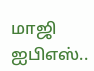மாஜி ஐபிஎஸ்..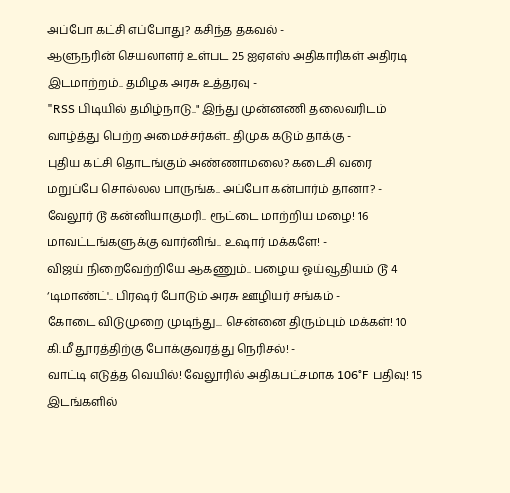அப்போ கட்சி எப்போது? கசிந்த தகவல் -
ஆளுநரின் செயலாளர் உள்பட 25 ஐஏஎஸ் அதிகாரிகள் அதிரடி இடமாற்றம்.. தமிழக அரசு உத்தரவு -
"RSS பிடியில் தமிழ்நாடு.." இந்து முன்னணி தலைவரிடம் வாழ்த்து பெற்ற அமைச்சர்கள்.. திமுக கடும் தாக்கு -
புதிய கட்சி தொடங்கும் அண்ணாமலை? கடைசி வரை மறுப்பே சொல்லல பாருங்க.. அப்போ கன்பார்ம் தானா? -
வேலூர் டூ கன்னியாகுமரி.. ரூட்டை மாற்றிய மழை! 16 மாவட்டங்களுக்கு வார்னிங்.. உஷார் மக்களே! -
விஜய் நிறைவேற்றியே ஆகணும்.. பழைய ஓய்வூதியம் டூ 4 ‘டிமாண்ட்'.. பிரஷர் போடும் அரசு ஊழியர் சங்கம் -
கோடை விடுமுறை முடிந்து... சென்னை திரும்பும் மக்கள்! 10 கி.மீ தூரத்திற்கு போக்குவரத்து நெரிசல்! -
வாட்டி எடுத்த வெயில்! வேலூரில் அதிகபட்சமாக 106°F பதிவு! 15 இடங்களில்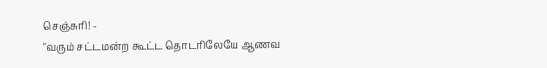செஞ்சுரி! -
"வரும் சட்டமன்ற கூட்ட தொடரிலேயே ஆணவ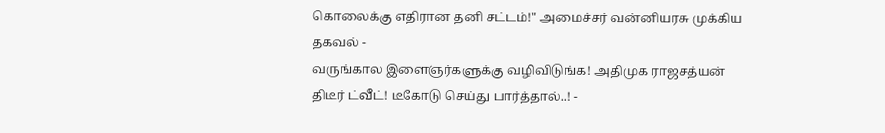கொலைக்கு எதிரான தனி சட்டம்!" அமைச்சர் வன்னியரசு முக்கிய தகவல் -
வருங்கால இளைஞர்களுக்கு வழிவிடுங்க! அதிமுக ராஜசத்யன் திடீர் ட்வீட்! டீகோடு செய்து பார்த்தால்..! -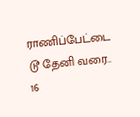ராணிப்பேட்டை டூ தேனி வரை.. 16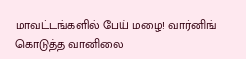மாவட்டங்களில் பேய் மழை! வார்னிங் கொடுத்த வானிலை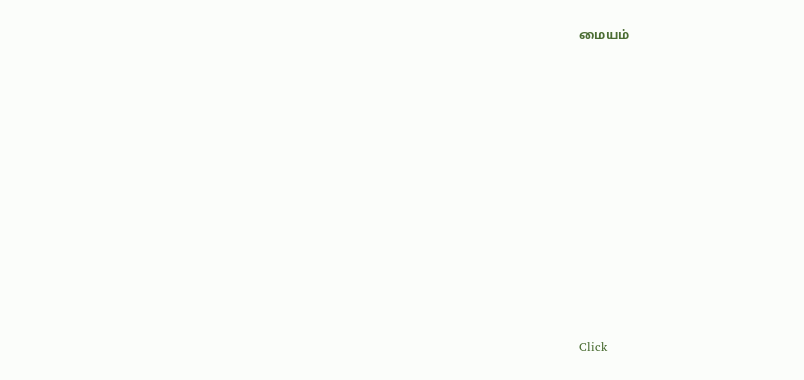மையம்












Click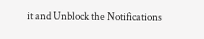it and Unblock the Notifications